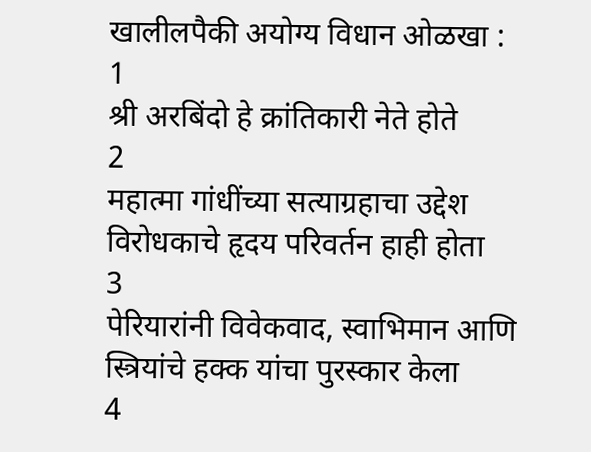खालीलपैकी अयोग्य विधान ओळखा :
1
श्री अरबिंदो हे क्रांतिकारी नेते होते
2
महात्मा गांधींच्या सत्याग्रहाचा उद्देश विरोधकाचे हृदय परिवर्तन हाही होता
3
पेरियारांनी विवेकवाद, स्वाभिमान आणि स्त्रियांचे हक्क यांचा पुरस्कार केला
4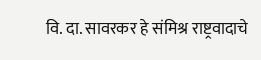वि. दा. सावरकर हे संमिश्र राष्ट्रवादाचे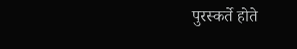पुरस्कर्ते होते